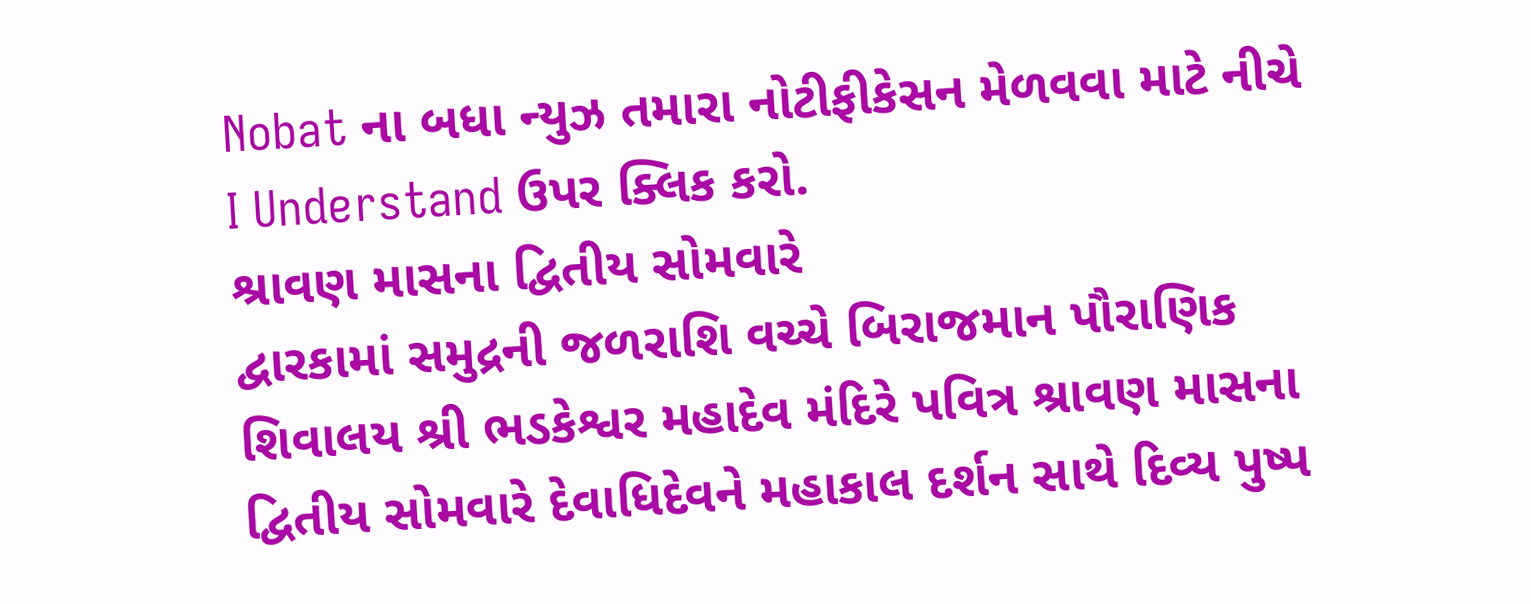Nobat ના બધા ન્યુઝ તમારા નોટીફીકેસન મેળવવા માટે નીચે I Understand ઉપર ક્લિક કરો.
શ્રાવણ માસના દ્વિતીય સોમવારે
દ્વારકામાં સમુદ્રની જળરાશિ વચ્ચે બિરાજમાન પૌરાણિક શિવાલય શ્રી ભડકેશ્વર મહાદેવ મંદિરે પવિત્ર શ્રાવણ માસના દ્વિતીય સોમવારે દેવાધિદેવને મહાકાલ દર્શન સાથે દિવ્ય પુષ્પ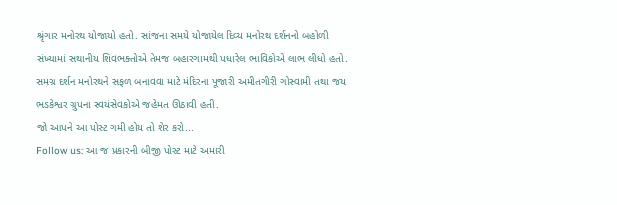શ્રૃંગાર મનોરથ યોજાયો હતો. સાંજના સમયે યોજાયેલ દિવ્ય મનોરથ દર્શનનો બહોળી સંખ્યામાં સથાનીય શિવભક્તોએ તેમજ બહારગામથી પધારેલ ભાવિકોએ લાભ લીધો હતો. સમગ્ર દર્શન મનોરથને સફળ બનાવવા માટે મંદિરના પૂજારી અમીતગીરી ગોસ્વામી તથા જય ભડકેશ્વર ગ્રુપના સ્વયંસેવકોએ જહેમત ઊઠાવી હતી.
જો આપને આ પોસ્ટ ગમી હોય તો શેર કરો...
Follow us: આ જ પ્રકારની બીજી પોસ્ટ માટે અમારી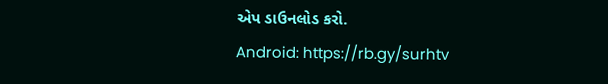એપ ડાઉનલોડ કરો.
Android: https://rb.gy/surhtv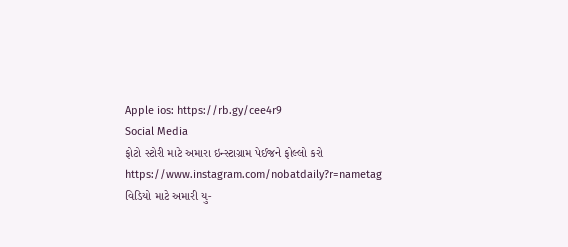Apple ios: https://rb.gy/cee4r9
Social Media
ફોટો સ્ટોરી માટે અમારા ઇન્સ્ટાગ્રામ પેઈજને ફોલ્લો કરો
https://www.instagram.com/nobatdaily?r=nametag
વિડિયો માટે અમારી યુ-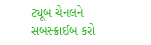ટ્યૂબ ચેનલને સબસ્ક્રાઈબ કરો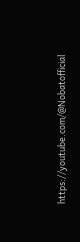https://youtube.com/@Nobatofficial